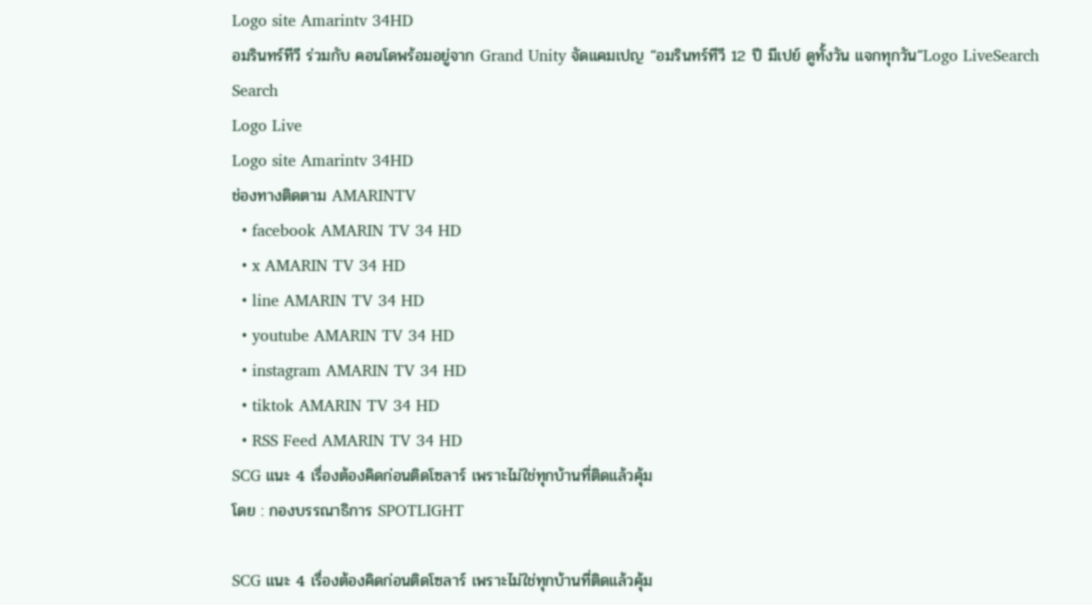Logo site Amarintv 34HD
อมรินทร์ทีวี ร่วมกับ คอนโดพร้อมอยู่จาก Grand Unity จัดแคมเปญ “อมรินทร์ทีวี 12 ปี มีเปย์ ดูทั้งวัน แจกทุกวัน”Logo LiveSearch
Search
Logo Live
Logo site Amarintv 34HD
ช่องทางติดตาม AMARINTV
  • facebook AMARIN TV 34 HD
  • x AMARIN TV 34 HD
  • line AMARIN TV 34 HD
  • youtube AMARIN TV 34 HD
  • instagram AMARIN TV 34 HD
  • tiktok AMARIN TV 34 HD
  • RSS Feed AMARIN TV 34 HD
SCG แนะ 4 เรื่องต้องคิดก่อนติดโซลาร์ เพราะไม่ใช่ทุกบ้านที่ติดแล้วคุ้ม
โดย : กองบรรณาธิการ SPOTLIGHT

SCG แนะ 4 เรื่องต้องคิดก่อนติดโซลาร์ เพราะไม่ใช่ทุกบ้านที่ติดแล้วคุ้ม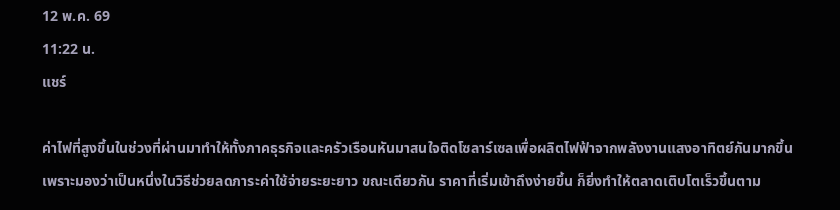12 พ.ค. 69
11:22 น.
แชร์

ค่าไฟที่สูงขึ้นในช่วงที่ผ่านมาทำให้ทั้งภาคธุรกิจและครัวเรือนหันมาสนใจติดโซลาร์เซลเพื่อผลิตไฟฟ้าจากพลังงานแสงอาทิตย์กันมากขึ้น เพราะมองว่าเป็นหนึ่งในวิธีช่วยลดภาระค่าใช้จ่ายระยะยาว ขณะเดียวกัน ราคาที่เริ่มเข้าถึงง่ายขึ้น ก็ยิ่งทำให้ตลาดเติบโตเร็วขึ้นตาม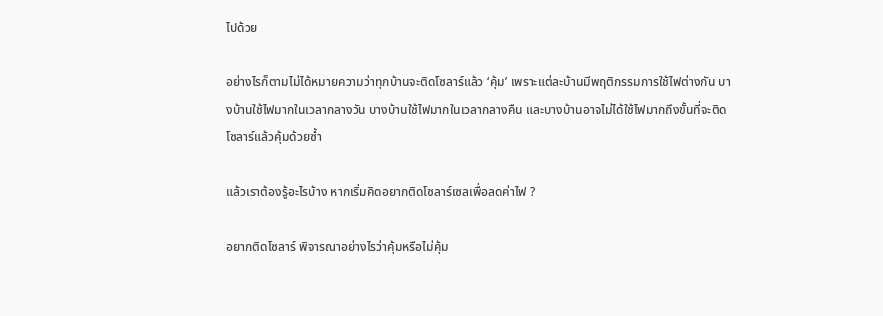ไปด้วย

อย่างไรก็ตามไม่ได้หมายความว่าทุกบ้านจะติดโซลาร์แล้ว ‘คุ้ม’ เพราะแต่ละบ้านมีพฤติกรรมการใช้ไฟต่างกัน บางบ้านใช้ไฟมากในเวลากลางวัน บางบ้านใช้ไฟมากในเวลากลางคืน และบางบ้านอาจไม่ได้ใช้ไฟมากถึงขั้นที่จะติดโซลาร์แล้วคุ้มด้วยซ้ำ

แล้วเราต้องรู้อะไรบ้าง หากเริ่มคิดอยากติดโซลาร์เซลเพื่อลดค่าไฟ ?

อยากติดโซลาร์ พิจารณาอย่างไรว่าคุ้มหรือไม่คุ้ม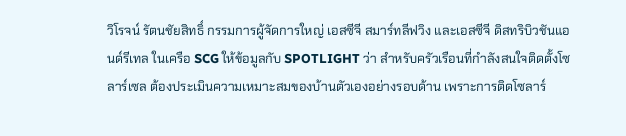วิโรจน์ รัตนชัยสิทธิ์ กรรมการผู้จัดการใหญ่ เอสซีจี สมาร์ทลีฟวิง และเอสซีจี ดิสทริบิวชันแอนด์รีเทล ในเครือ SCG ให้ข้อมูลกับ SPOTLIGHT ว่า สำหรับครัวเรือนที่กำลังสนใจติดตั้งโซลาร์เซล ต้องประเมินความเหมาะสมของบ้านตัวเองอย่างรอบด้าน เพราะการติดโซลาร์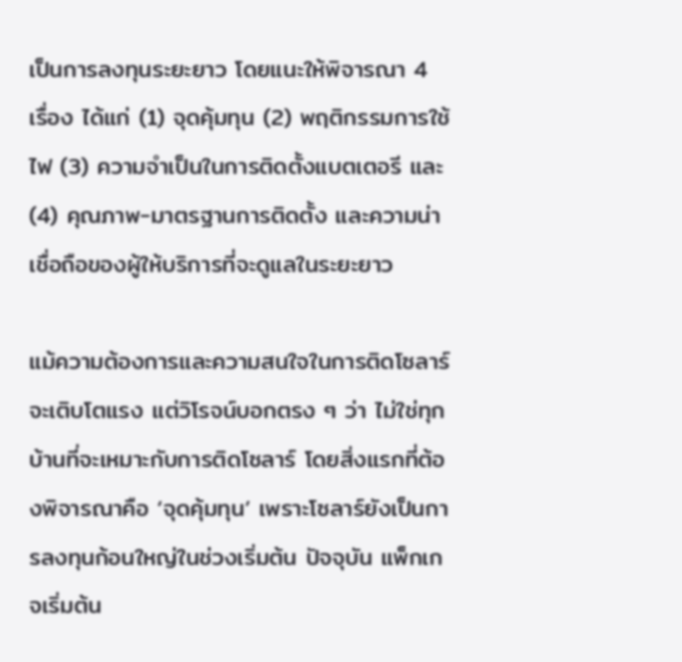เป็นการลงทุนระยะยาว โดยแนะให้พิจารณา 4 เรื่อง ได้แก่ (1) จุดคุ้มทุน (2) พฤติกรรมการใช้ไฟ (3) ความจำเป็นในการติดตั้งแบตเตอรี และ (4) คุณภาพ-มาตรฐานการติดตั้ง และความน่าเชื่อถือของผู้ให้บริการที่จะดูแลในระยะยาว

แม้ความต้องการและความสนใจในการติดโซลาร์จะเติบโตแรง แต่วิโรจน์บอกตรง ๆ ว่า ไม่ใช่ทุกบ้านที่จะเหมาะกับการติดโซลาร์ โดยสิ่งแรกที่ต้องพิจารณาคือ ‘จุดคุ้มทุน’ เพราะโซลาร์ยังเป็นการลงทุนก้อนใหญ่ในช่วงเริ่มต้น ปัจจุบัน แพ็กเกจเริ่มต้น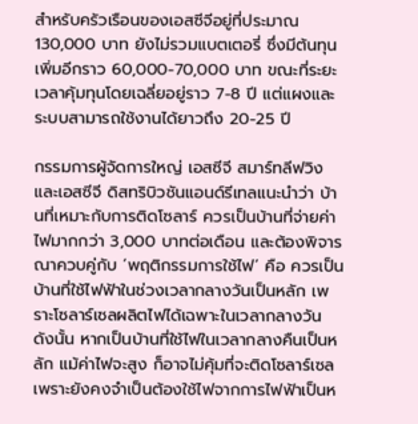สำหรับครัวเรือนของเอสซีจีอยู่ที่ประมาณ 130,000 บาท ยังไม่รวมแบตเตอรี่ ซึ่งมีต้นทุนเพิ่มอีกราว 60,000-70,000 บาท ขณะที่ระยะเวลาคุ้มทุนโดยเฉลี่ยอยู่ราว 7-8 ปี แต่แผงและระบบสามารถใช้งานได้ยาวถึง 20-25 ปี

กรรมการผู้จัดการใหญ่ เอสซีจี สมาร์ทลีฟวิง และเอสซีจี ดิสทริบิวชันแอนด์รีเทลแนะนำว่า บ้านที่เหมาะกับการติดโซลาร์ ควรเป็นบ้านที่จ่ายค่าไฟมากกว่า 3,000 บาทต่อเดือน และต้องพิจารณาควบคู่กับ ‘พฤติกรรมการใช้ไฟ’ คือ ควรเป็นบ้านที่ใช้ไฟฟ้าในช่วงเวลากลางวันเป็นหลัก เพราะโซลาร์เซลผลิตไฟได้เฉพาะในเวลากลางวัน ดังนั้น หากเป็นบ้านที่ใช้ไฟในเวลากลางคืนเป็นหลัก แม้ค่าไฟจะสูง ก็อาจไม่คุ้มที่จะติดโซลาร์เซล เพราะยังคงจำเป็นต้องใช้ไฟจากการไฟฟ้าเป็นห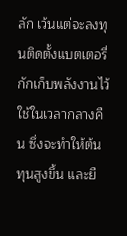ลัก เว้นแต่จะลงทุนติดตั้งแบตเตอรี่กักเก็บพลังงานไว้ใช้ในเวลากลางคืน ซึ่งจะทำให้ต้นทุนสูงขึ้น และยื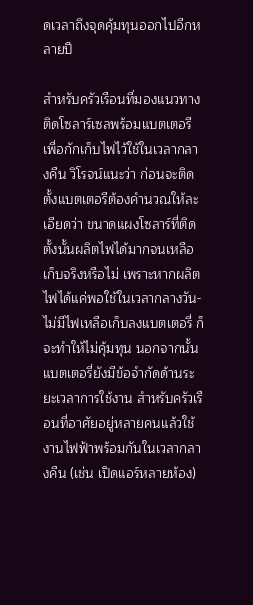ดเวลาถึงจุดคุ้มทุนออกไปอีกหลายปี

สำหรับครัวเรือนที่มองแนวทางติดโซลาร์เซลพร้อมแบตเตอรีเพื่อกักเก็บไฟไว้ใช้ในเวลากลางคืน วิโรจน์แนะว่า ก่อนจะติดตั้งแบตเตอรีต้องคำนวณให้ละเอียดว่า ขนาดแผงโซลาร์ที่ติดตั้งนั้นผลิตไฟได้มากจนเหลือเก็บจริงหรือไม่ เพราะหากผลิตไฟได้แค่พอใช้ในเวลากลางวัน-ไม่มีไฟเหลือเก็บลงแบตเตอรี่ ก็จะทำให้ไม่คุ้มทุน นอกจากนั้น แบตเตอรี่ยังมีข้อจำกัดด้านระยะเวลาการใช้งาน สำหรับครัวเรือนที่อาศัยอยู่หลายคนแล้วใช้งานไฟฟ้าพร้อมกันในเวลากลางคืน (เช่น เปิดแอร์หลายห้อง)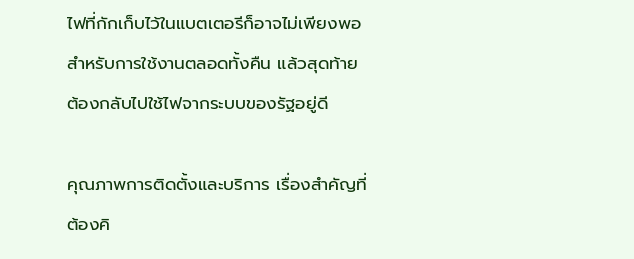ไฟที่กักเก็บไว้ในแบตเตอรีก็อาจไม่เพียงพอสำหรับการใช้งานตลอดทั้งคืน แล้วสุดท้ายต้องกลับไปใช้ไฟจากระบบของรัฐอยู่ดี

คุณภาพการติดตั้งและบริการ เรื่องสำคัญที่ต้องคิ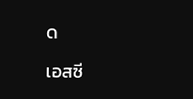ด

เอสซี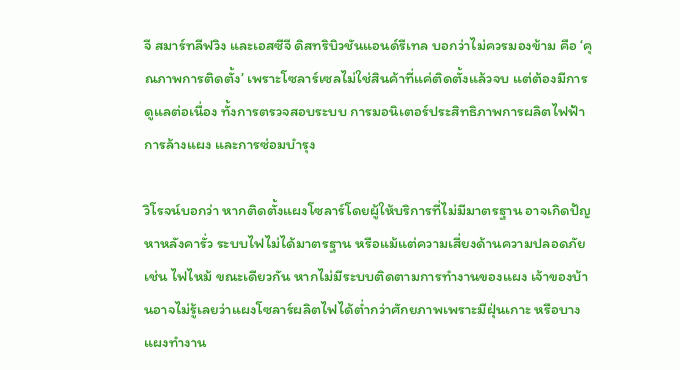จี สมาร์ทลีฟวิง และเอสซีจี ดิสทริบิวชันแอนด์รีเทล บอกว่าไม่ควรมองข้าม คือ ‘คุณภาพการติดตั้ง’ เพราะโซลาร์เซลไม่ใช่สินค้าที่แค่ติดตั้งแล้วจบ แต่ต้องมีการดูแลต่อเนื่อง ทั้งการตรวจสอบระบบ การมอนิเตอร์ประสิทธิภาพการผลิตไฟฟ้า การล้างแผง และการซ่อมบำรุง

วิโรจน์บอกว่า หากติดตั้งแผงโซลาร์โดยผู้ให้บริการที่ไม่มีมาตรฐาน อาจเกิดปัญหาหลังคารั่ว ระบบไฟไม่ได้มาตรฐาน หรือแม้แต่ความเสี่ยงด้านความปลอดภัย เช่น ไฟไหม้ ขณะเดียวกัน หากไม่มีระบบติดตามการทำงานของแผง เจ้าของบ้านอาจไม่รู้เลยว่าแผงโซลาร์ผลิตไฟได้ต่ำกว่าศักยภาพเพราะมีฝุ่นเกาะ หรือบางแผงทำงาน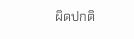ผิดปกติ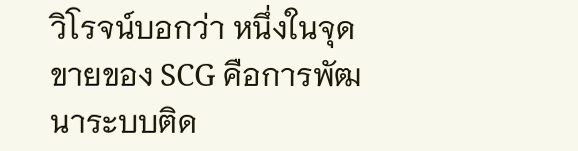วิโรจน์บอกว่า หนึ่งในจุดขายของ SCG คือการพัฒนาระบบติด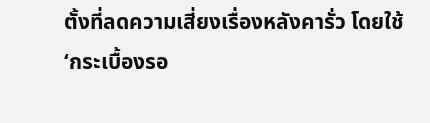ตั้งที่ลดความเสี่ยงเรื่องหลังคารั่ว โดยใช้ ‘กระเบื้องรอ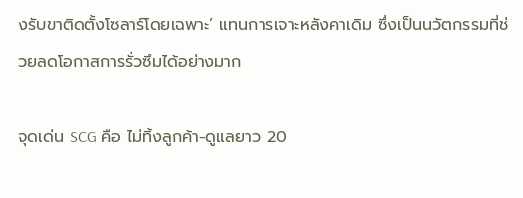งรับขาติดตั้งโซลาร์โดยเฉพาะ’ แทนการเจาะหลังคาเดิม ซึ่งเป็นนวัตกรรมที่ช่วยลดโอกาสการรั่วซึมได้อย่างมาก

จุดเด่น SCG คือ ไม่ทิ้งลูกค้า-ดูแลยาว 20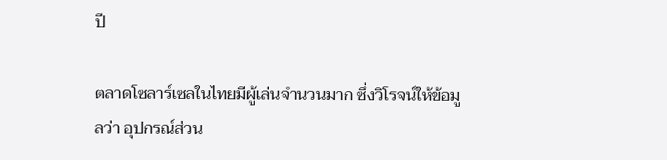ปี

ตลาดโซลาร์เซลในไทยมีผู้เล่นจำนวนมาก ซึ่งวิโรจน์ให้ข้อมูลว่า อุปกรณ์ส่วน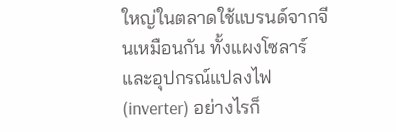ใหญ่ในตลาดใช้แบรนด์จากจีนเหมือนกัน ทั้งแผงโซลาร์ และอุปกรณ์แปลงไฟ (inverter) อย่างไรก็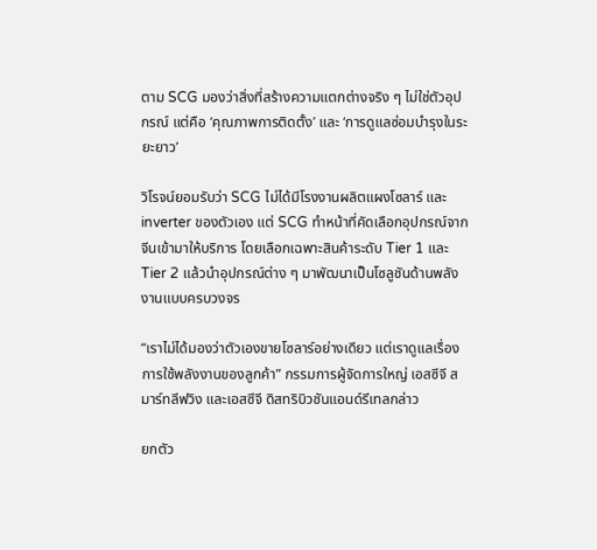ตาม SCG มองว่าสิ่งที่สร้างความแตกต่างจริง ๆ ไม่ใช่ตัวอุปกรณ์ แต่คือ ‘คุณภาพการติดตั้ง’ และ ‘การดูแลซ่อมบำรุงในระยะยาว’

วิโรจน์ยอมรับว่า SCG ไม่ได้มีโรงงานผลิตแผงโซลาร์ และ inverter ของตัวเอง แต่ SCG ทำหน้าที่คัดเลือกอุปกรณ์จากจีนเข้ามาให้บริการ โดยเลือกเฉพาะสินค้าระดับ Tier 1 และ Tier 2 แล้วนำอุปกรณ์ต่าง ๆ มาพัฒนาเป็นโซลูชันด้านพลังงานแบบครบวงจร

“เราไม่ได้มองว่าตัวเองขายโซลาร์อย่างเดียว แต่เราดูแลเรื่องการใช้พลังงานของลูกค้า” กรรมการผู้จัดการใหญ่ เอสซีจี สมาร์ทลีฟวิง และเอสซีจี ดิสทริบิวชันแอนด์รีเทลกล่าว

ยกตัว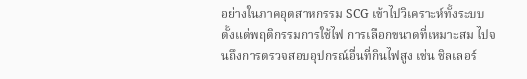อย่างในภาคอุตสาหกรรม SCG เข้าไปวิเคราะห์ทั้งระบบ ตั้งแต่พฤติกรรมการใช้ไฟ การเลือกขนาดที่เหมาะสม ไปจนถึงการตรวจสอบอุปกรณ์อื่นที่กินไฟสูง เช่น ชิลเลอร์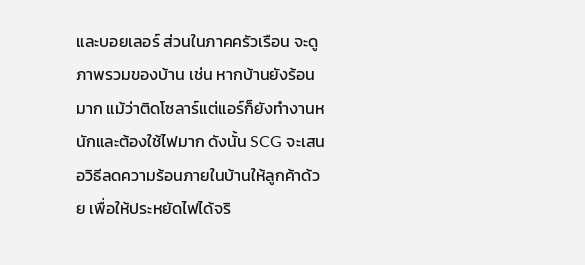และบอยเลอร์ ส่วนในภาคครัวเรือน จะดูภาพรวมของบ้าน เช่น หากบ้านยังร้อนมาก แม้ว่าติดโซลาร์แต่แอร์ก็ยังทำงานหนักและต้องใช้ไฟมาก ดังนั้น SCG จะเสนอวิธีลดความร้อนภายในบ้านให้ลูกค้าด้วย เพื่อให้ประหยัดไฟได้จริ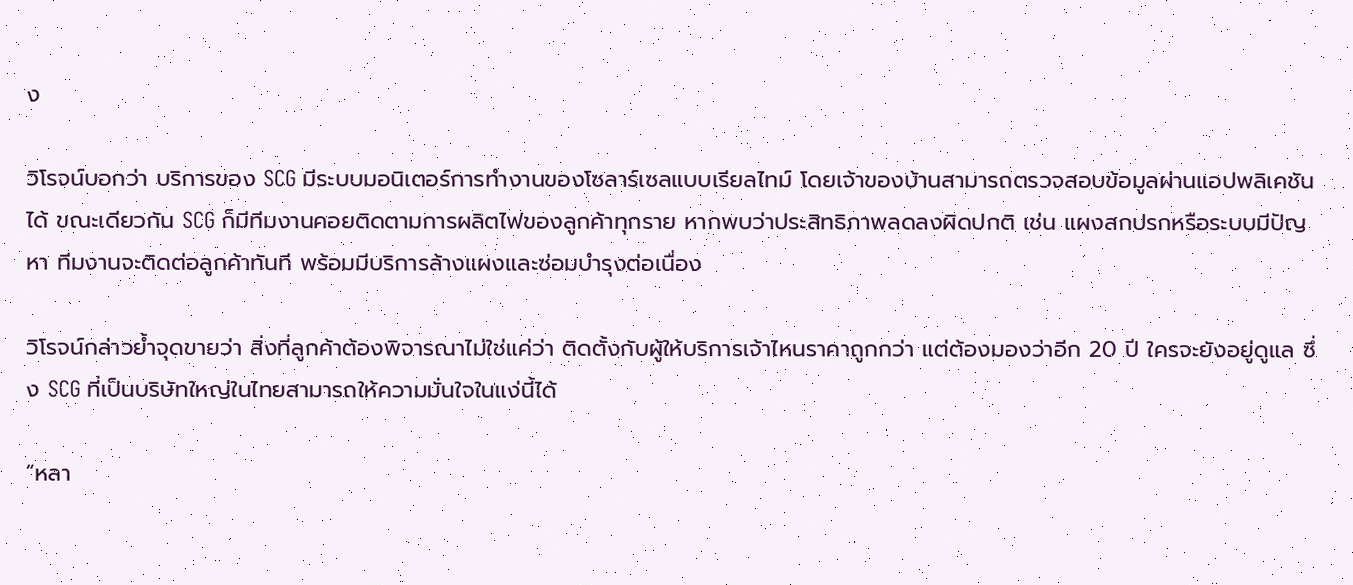ง

วิโรจน์บอกว่า บริการของ SCG มีระบบมอนิเตอร์การทำงานของโซลาร์เซลแบบเรียลไทม์ โดยเจ้าของบ้านสามารถตรวจสอบข้อมูลผ่านแอปพลิเคชันได้ ขณะเดียวกัน SCG ก็มีทีมงานคอยติดตามการผลิตไฟของลูกค้าทุกราย หากพบว่าประสิทธิภาพลดลงผิดปกติ เช่น แผงสกปรกหรือระบบมีปัญหา ทีมงานจะติดต่อลูกค้าทันที พร้อมมีบริการล้างแผงและซ่อมบำรุงต่อเนื่อง

วิโรจน์กล่าวย้ำจุดขายว่า สิ่งที่ลูกค้าต้องพิจารณาไม่ใช่แค่ว่า ติดตั้งกับผู้ให้บริการเจ้าไหนราคาถูกกว่า แต่ต้องมองว่าอีก 20 ปี ใครจะยังอยู่ดูแล ซึ่ง SCG ที่เป็นบริษัทใหญ่ในไทยสามารถให้ความมั่นใจในแง่นี้ได้

“หลา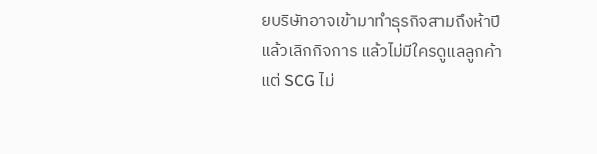ยบริษัทอาจเข้ามาทำธุรกิจสามถึงห้าปีแล้วเลิกกิจการ แล้วไม่มีใครดูแลลูกค้า แต่ SCG ไม่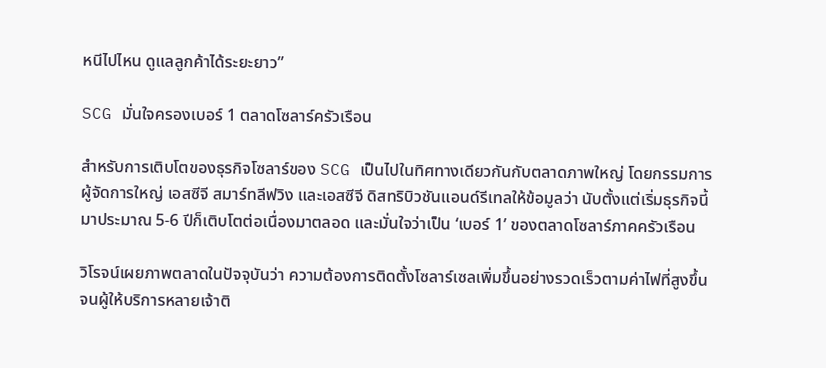หนีไปไหน ดูแลลูกค้าได้ระยะยาว”

SCG มั่นใจครองเบอร์ 1 ตลาดโซลาร์ครัวเรือน

สำหรับการเติบโตของธุรกิจโซลาร์ของ SCG เป็นไปในทิศทางเดียวกันกับตลาดภาพใหญ่ โดยกรรมการผู้จัดการใหญ่ เอสซีจี สมาร์ทลีฟวิง และเอสซีจี ดิสทริบิวชันแอนด์รีเทลให้ข้อมูลว่า นับตั้งแต่เริ่มธุรกิจนี้มาประมาณ 5-6 ปีก็เติบโตต่อเนื่องมาตลอด และมั่นใจว่าเป็น ‘เบอร์ 1’ ของตลาดโซลาร์ภาคครัวเรือน

วิโรจน์เผยภาพตลาดในปัจจุบันว่า ความต้องการติดตั้งโซลาร์เซลเพิ่มขึ้นอย่างรวดเร็วตามค่าไฟที่สูงขึ้น จนผู้ให้บริการหลายเจ้าติ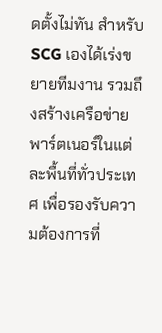ดตั้งไม่ทัน สำหรับ SCG เองได้เร่งขยายทีมงาน รวมถึงสร้างเครือข่ายพาร์ตเนอร์ในแต่ละพื้นที่ทั่วประเทศ เพื่อรองรับความต้องการที่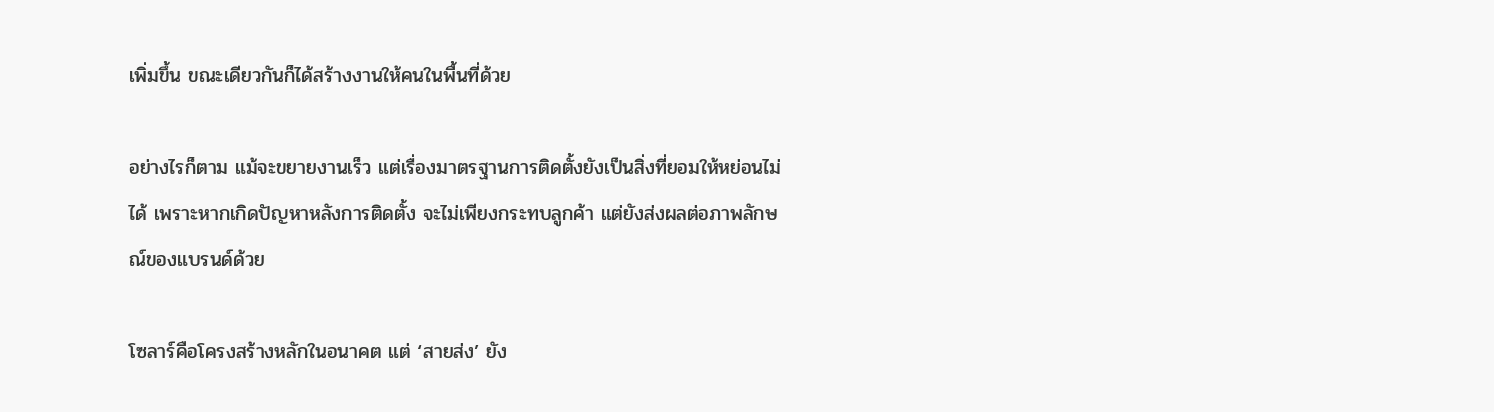เพิ่มขึ้น ขณะเดียวกันก็ได้สร้างงานให้คนในพื้นที่ด้วย

อย่างไรก็ตาม แม้จะขยายงานเร็ว แต่เรื่องมาตรฐานการติดตั้งยังเป็นสิ่งที่ยอมให้หย่อนไม่ได้ เพราะหากเกิดปัญหาหลังการติดตั้ง จะไม่เพียงกระทบลูกค้า แต่ยังส่งผลต่อภาพลักษณ์ของแบรนด์ด้วย

โซลาร์คือโครงสร้างหลักในอนาคต แต่ ‘สายส่ง’ ยัง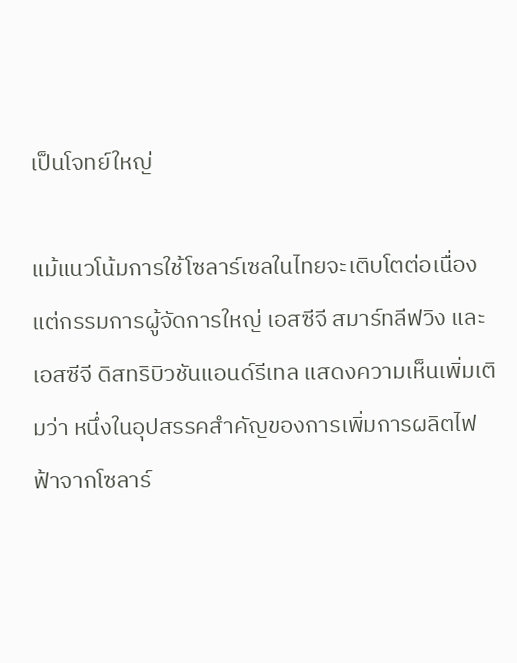เป็นโจทย์ใหญ่

แม้แนวโน้มการใช้โซลาร์เซลในไทยจะเติบโตต่อเนื่อง แต่กรรมการผู้จัดการใหญ่ เอสซีจี สมาร์ทลีฟวิง และเอสซีจี ดิสทริบิวชันแอนด์รีเทล แสดงความเห็นเพิ่มเติมว่า หนึ่งในอุปสรรคสำคัญของการเพิ่มการผลิตไฟฟ้าจากโซลาร์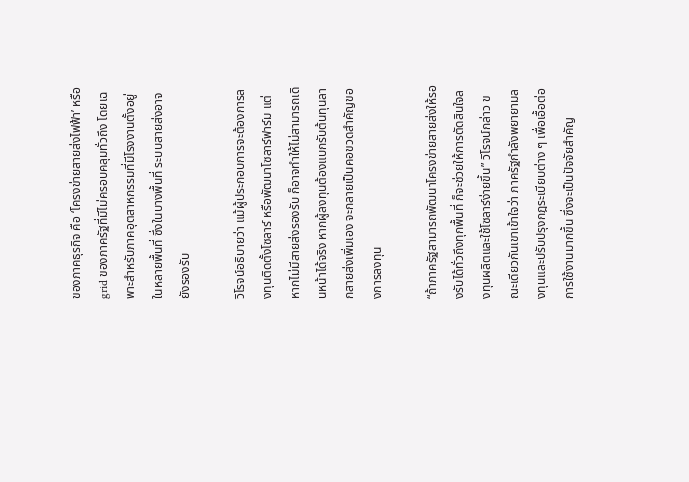ของภาคธุรกิจ คือ ‘โครงข่ายสายส่งไฟฟ้า’ หรือ grid ของภาครัฐที่มีไม่ครอบคลุมทั่วถึง โดยเฉพาะสำหรับภาคอุตสาหกรรมที่มีโรงงานตั้งอยู่ในหลายพื้นที่ ซึ่งในบางพื้นที่ ระบบสายส่งอาจยังรองรับ

วิโรจน์อธิบายว่า แม้ผู้ประกอบการจะต้องการลงทุนติดตั้งโซลาร์ หรือพัฒนาโซลาร์ฟาร์ม แต่หากไม่มีสายส่งรองรับ ก็อาจทำให้ไม่สามารถเดินหน้าได้จริง หากผู้ลงทุนต้องแบกรับต้นทุนลากสายส่งเพิ่มเอง จะกลายเป็นคอขวดสำคัญของการลงทุน

“ถ้าภาครัฐสามารถพัฒนาโครงข่ายสายส่งให้รองรับได้ทั่วถึงทุกพื้นที่ ก็จะช่วยให้การตัดสินใจลงทุนผลิตและใช้โซลาร์ง่ายขึ้น” วิโรจน์กล่าว ขณะเดียวกันเขาเข้าใจว่า ภาครัฐกำลังพยายามลงทุนและปรับปรุงกฎระเบียบต่าง ๆ เพื่อเอื้อต่อการใช้งานมากขึ้น ซึ่งจะเป็นปัจจัยสำคัญ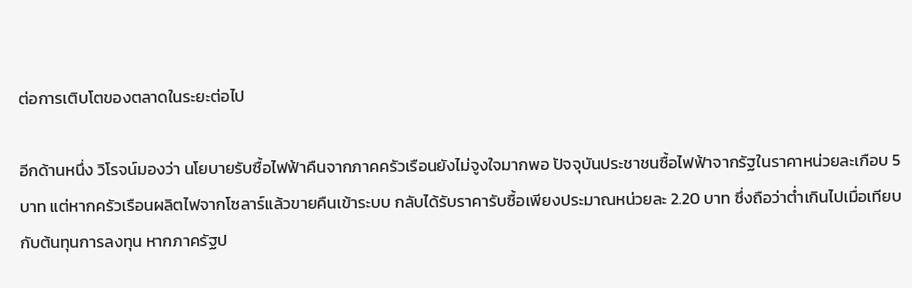ต่อการเติบโตของตลาดในระยะต่อไป

อีกด้านหนึ่ง วิโรจน์มองว่า นโยบายรับซื้อไฟฟ้าคืนจากภาคครัวเรือนยังไม่จูงใจมากพอ ปัจจุบันประชาชนซื้อไฟฟ้าจากรัฐในราคาหน่วยละเกือบ 5 บาท แต่หากครัวเรือนผลิตไฟจากโซลาร์แล้วขายคืนเข้าระบบ กลับได้รับราคารับซื้อเพียงประมาณหน่วยละ 2.20 บาท ซึ่งถือว่าต่ำเกินไปเมื่อเทียบกับต้นทุนการลงทุน หากภาครัฐป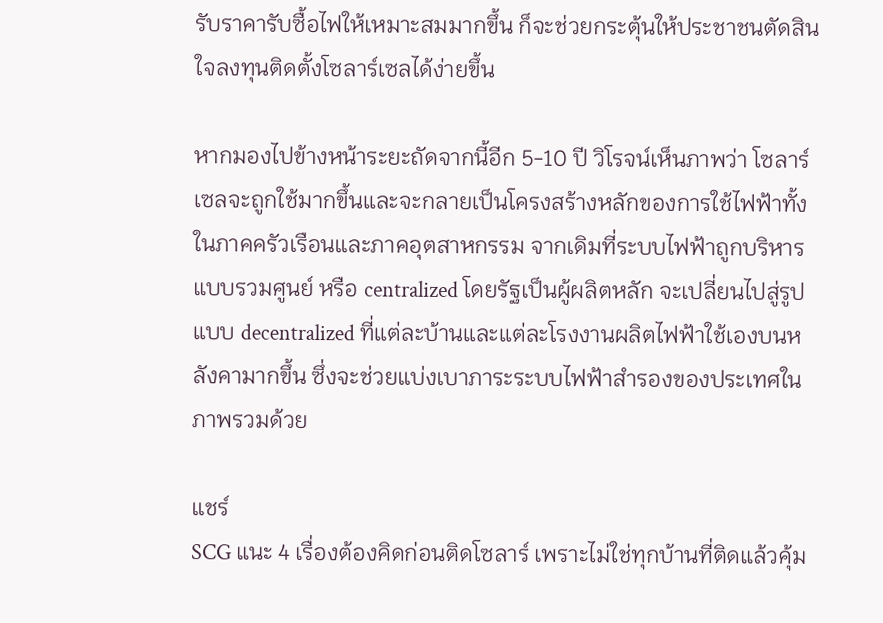รับราคารับซื้อไฟให้เหมาะสมมากขึ้น ก็จะช่วยกระตุ้นให้ประชาชนตัดสินใจลงทุนติดตั้งโซลาร์เซลได้ง่ายขึ้น

หากมองไปข้างหน้าระยะถัดจากนี้อีก 5-10 ปี วิโรจน์เห็นภาพว่า โซลาร์เซลจะถูกใช้มากขึ้นและจะกลายเป็นโครงสร้างหลักของการใช้ไฟฟ้าทั้งในภาคครัวเรือนและภาคอุตสาหกรรม จากเดิมที่ระบบไฟฟ้าถูกบริหารแบบรวมศูนย์ หรือ centralized โดยรัฐเป็นผู้ผลิตหลัก จะเปลี่ยนไปสู่รูปแบบ decentralized ที่แต่ละบ้านและแต่ละโรงงานผลิตไฟฟ้าใช้เองบนหลังคามากขึ้น ซึ่งจะช่วยแบ่งเบาภาระระบบไฟฟ้าสำรองของประเทศในภาพรวมด้วย

แชร์
SCG แนะ 4 เรื่องต้องคิดก่อนติดโซลาร์ เพราะไม่ใช่ทุกบ้านที่ติดแล้วคุ้ม